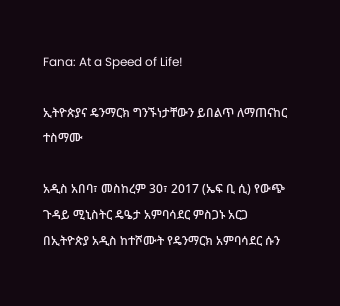Fana: At a Speed of Life!

ኢትዮጵያና ዴንማርክ ግንኙነታቸውን ይበልጥ ለማጠናከር ተስማሙ

አዲስ አበባ፣ መስከረም 30፣ 2017 (ኤፍ ቢ ሲ) የውጭ ጉዳይ ሚኒስትር ዴዔታ አምባሳደር ምስጋኑ አርጋ በኢትዮጵያ አዲስ ከተሾሙት የዴንማርክ አምባሳደር ሱን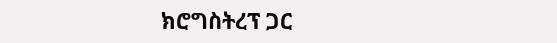ክሮግስትረፕ ጋር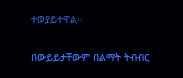ተወያይተዋል፡፡

በውይይታቸውም በልማት ትብብር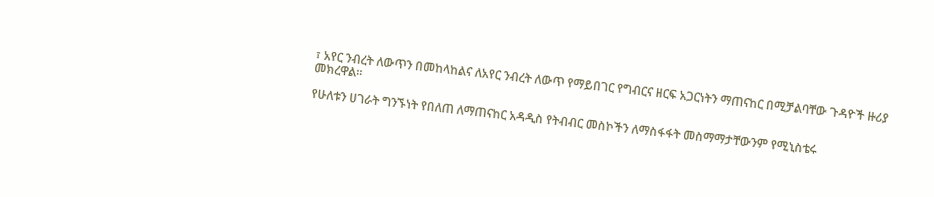፣ አየር ንብረት ለውጥን በመከላከልና ለአየር ንብረት ለውጥ የማይበገር የግብርና ዘርፍ አጋርነትን ማጠናከር በሚቻልባቸው ጉዳዮች ዙሪያ መክረዋል።

የሁለቱን ሀገራት ግንኙነት የበለጠ ለማጠናከር አዳዲስ የትብብር መስኮችን ለማስፋፋት መስማማታቸውንም የሚኒስቴሩ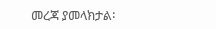መረጃ ያመላክታል፡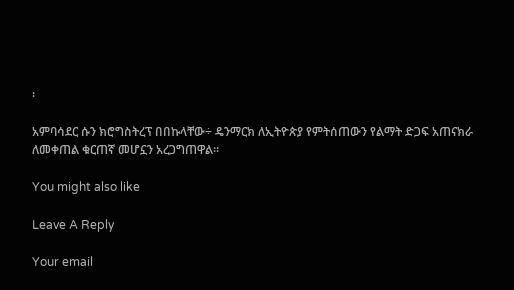፡

አምባሳደር ሱን ክሮግስትረፕ በበኩላቸው÷ ዴንማርክ ለኢትዮጵያ የምትሰጠውን የልማት ድጋፍ አጠናክራ ለመቀጠል ቁርጠኛ መሆኗን አረጋግጠዋል።

You might also like

Leave A Reply

Your email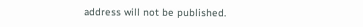address will not be published.